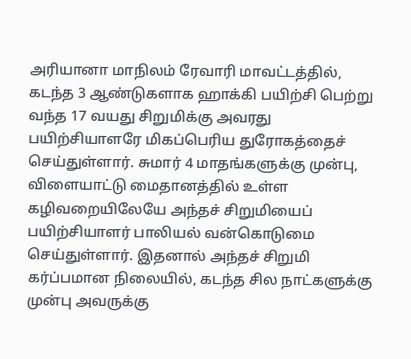அரியானா மாநிலம் ரேவாரி மாவட்டத்தில், கடந்த 3 ஆண்டுகளாக ஹாக்கி பயிற்சி பெற்று வந்த 17 வயது சிறுமிக்கு அவரது பயிற்சியாளரே மிகப்பெரிய துரோகத்தைச் செய்துள்ளார். சுமார் 4 மாதங்களுக்கு முன்பு, விளையாட்டு மைதானத்தில் உள்ள கழிவறையிலேயே அந்தச் சிறுமியைப் பயிற்சியாளர் பாலியல் வன்கொடுமை செய்துள்ளார். இதனால் அந்தச் சிறுமி கர்ப்பமான நிலையில், கடந்த சில நாட்களுக்கு முன்பு அவருக்கு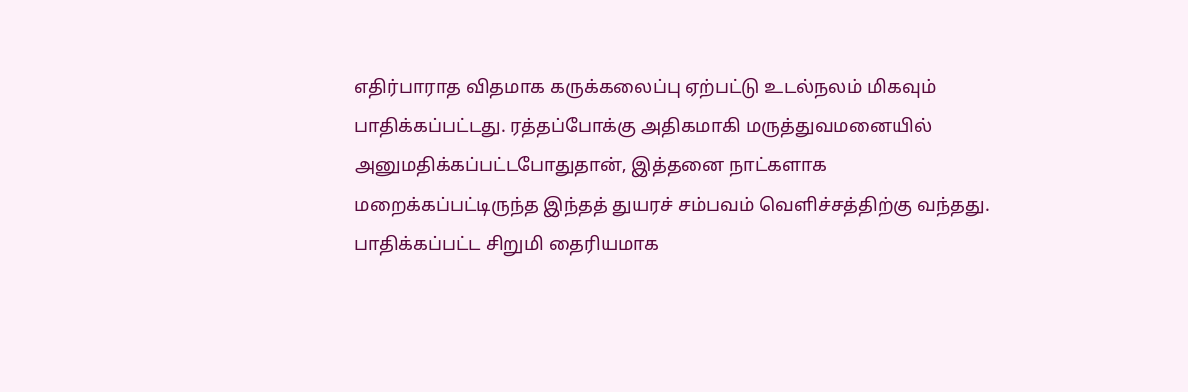எதிர்பாராத விதமாக கருக்கலைப்பு ஏற்பட்டு உடல்நலம் மிகவும் பாதிக்கப்பட்டது. ரத்தப்போக்கு அதிகமாகி மருத்துவமனையில் அனுமதிக்கப்பட்டபோதுதான், இத்தனை நாட்களாக மறைக்கப்பட்டிருந்த இந்தத் துயரச் சம்பவம் வெளிச்சத்திற்கு வந்தது.
பாதிக்கப்பட்ட சிறுமி தைரியமாக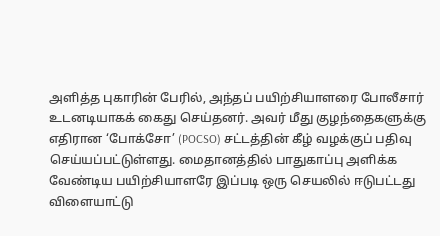அளித்த புகாரின் பேரில், அந்தப் பயிற்சியாளரை போலீசார் உடனடியாகக் கைது செய்தனர். அவர் மீது குழந்தைகளுக்கு எதிரான ‘போக்சோ’ (POCSO) சட்டத்தின் கீழ் வழக்குப் பதிவு செய்யப்பட்டுள்ளது. மைதானத்தில் பாதுகாப்பு அளிக்க வேண்டிய பயிற்சியாளரே இப்படி ஒரு செயலில் ஈடுபட்டது விளையாட்டு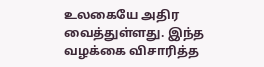உலகையே அதிர வைத்துள்ளது. இந்த வழக்கை விசாரித்த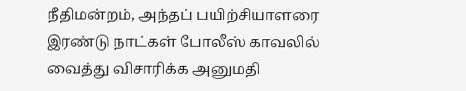நீதிமன்றம், அந்தப் பயிற்சியாளரை இரண்டு நாட்கள் போலீஸ் காவலில் வைத்து விசாரிக்க அனுமதி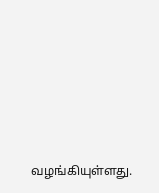வழங்கியுள்ளது.